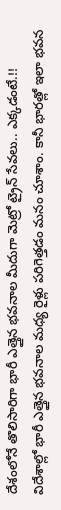దేశంలోనే తొలిసారిగా భారీ ఎత్తైన భవనాల మీదుగా మెట్రో ట్రైన్ సేవలు.. ఎక్కడంటే.!!
విదేశాల్లో భారీ ఎత్తైన భవనాల మధ్య రైళ్లు పరిగెత్తడం మనం చూశాం. కానీ భారత్లో ఇలా భవన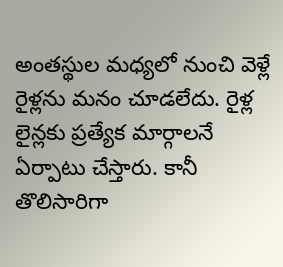అంతస్థుల మధ్యలో నుంచి వెళ్లే రైళ్లను మనం చూడలేదు. రైళ్ల లైన్లకు ప్రత్యేక మార్గాలనే ఏర్పాటు చేస్తారు. కానీ తొలిసారిగా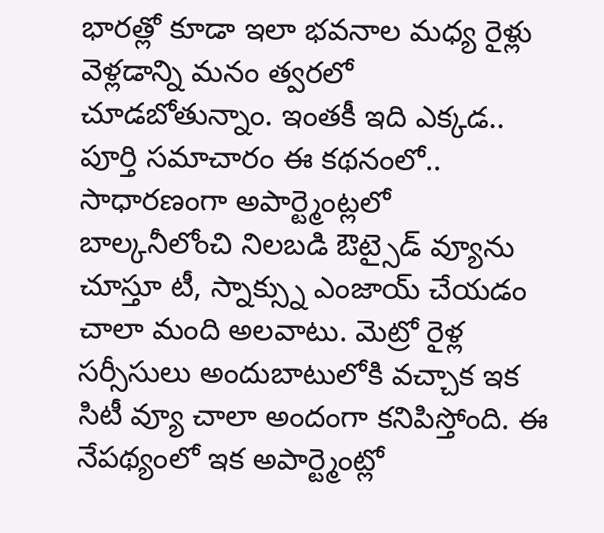భారత్లో కూడా ఇలా భవనాల మధ్య రైళ్లు వెళ్లడాన్ని మనం త్వరలో చూడబోతున్నాం. ఇంతకీ ఇది ఎక్కడ.. పూర్తి సమాచారం ఈ కథనంలో..
సాధారణంగా అపార్ట్మెంట్లలో బాల్కనీలోంచి నిలబడి ఔట్సైడ్ వ్యూను చూస్తూ టీ, స్నాక్స్ను ఎంజాయ్ చేయడం చాలా మంది అలవాటు. మెట్రో రైళ్ల సర్సీసులు అందుబాటులోకి వచ్చాక ఇక సిటీ వ్యూ చాలా అందంగా కనిపిస్తోంది. ఈ నేపథ్యంలో ఇక అపార్ట్మెంట్లో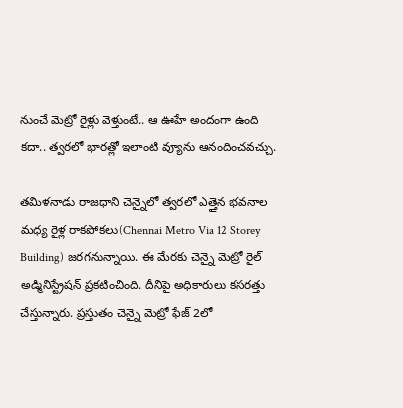నుంచే మెట్రో రైళ్లు వెళ్తుంటే.. ఆ ఊహే అందంగా ఉంది కదా.. త్వరలో భారత్లో ఇలాంటి వ్యూను ఆనందించవచ్చు.

తమిళనాడు రాజధాని చెన్నైలో త్వరలో ఎత్తైన భవనాల మధ్య రైళ్ల రాకపోకలు(Chennai Metro Via 12 Storey Building) జరగనున్నాయి. ఈ మేరకు చెన్నై మెట్రో రైల్ అడ్మినిస్ట్రేషన్ ప్రకటించింది. దీనిపై అధికారులు కసరత్తు చేస్తున్నారు. ప్రస్తుతం చెన్నై మెట్రో ఫేజ్ 2లో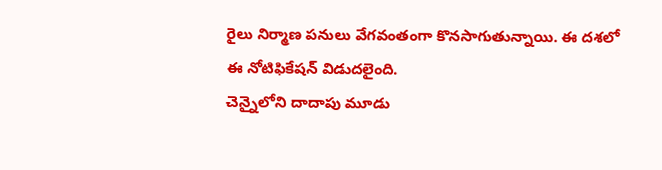రైలు నిర్మాణ పనులు వేగవంతంగా కొనసాగుతున్నాయి. ఈ దశలో ఈ నోటిఫికేషన్ విడుదలైంది.
చెన్నైలోని దాదాపు మూడు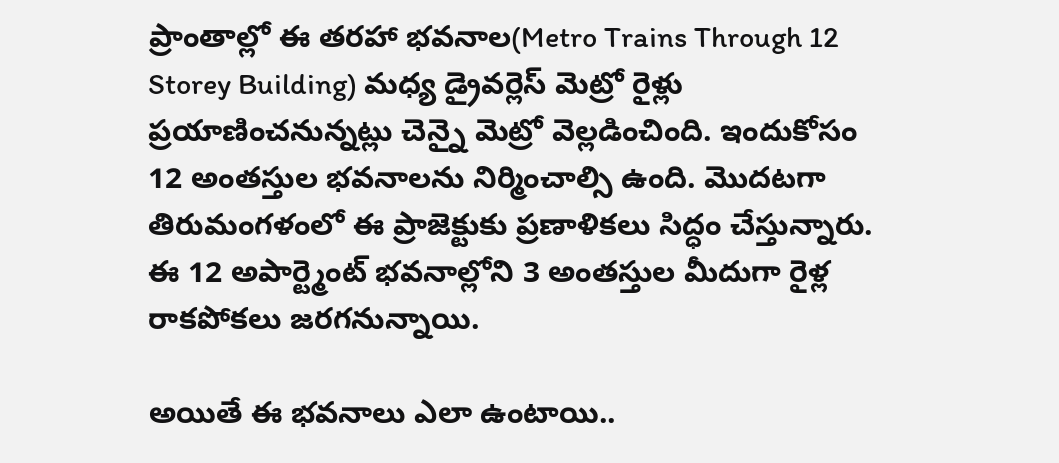ప్రాంతాల్లో ఈ తరహా భవనాల(Metro Trains Through 12 Storey Building) మధ్య డ్రైవర్లెస్ మెట్రో రైళ్లు ప్రయాణించనున్నట్లు చెన్నై మెట్రో వెల్లడించింది. ఇందుకోసం 12 అంతస్తుల భవనాలను నిర్మించాల్సి ఉంది. మొదటగా తిరుమంగళంలో ఈ ప్రాజెక్టుకు ప్రణాళికలు సిద్ధం చేస్తున్నారు. ఈ 12 అపార్ట్మెంట్ భవనాల్లోని 3 అంతస్తుల మీదుగా రైళ్ల రాకపోకలు జరగనున్నాయి.

అయితే ఈ భవనాలు ఎలా ఉంటాయి..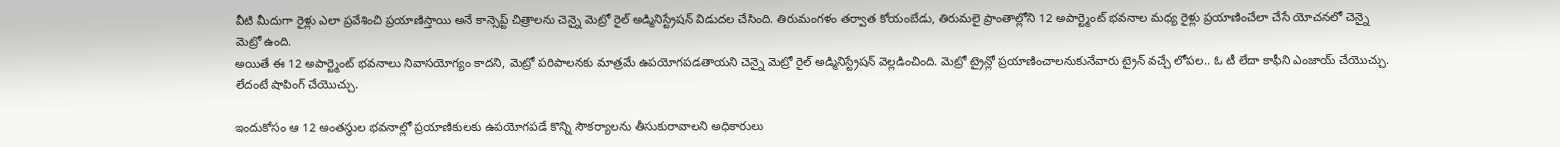వీటి మీదుగా రైళ్లు ఎలా ప్రవేశించి ప్రయాణిస్తాయి అనే కాన్సెప్ట్ చిత్రాలను చెన్నై మెట్రో రైల్ అడ్మినిస్ట్రేషన్ విడుదల చేసింది. తిరుమంగళం తర్వాత కోయంబేడు, తిరుమలై ప్రాంతాల్లోని 12 అపార్ట్మెంట్ భవనాల మధ్య రైళ్లు ప్రయాణించేలా చేసే యోచనలో చెన్నై మెట్రో ఉంది.
అయితే ఈ 12 అపార్ట్మెంట్ భవనాలు నివాసయోగ్యం కాదని, మెట్రో పరిపాలనకు మాత్రమే ఉపయోగపడతాయని చెన్నై మెట్రో రైల్ అడ్మినిస్ట్రేషన్ వెల్లడించింది. మెట్రో ట్రైన్లో ప్రయాణించాలనుకునేవారు ట్రైన్ వచ్చే లోపల.. ఓ టీ లేదా కాఫీని ఎంజాయ్ చేయొచ్చు. లేదంటే షాపింగ్ చేయొచ్చు.

ఇందుకోసం ఆ 12 అంతస్థుల భవనాల్లో ప్రయాణికులకు ఉపయోగపడే కొన్ని సౌకర్యాలను తీసుకురావాలని అధికారులు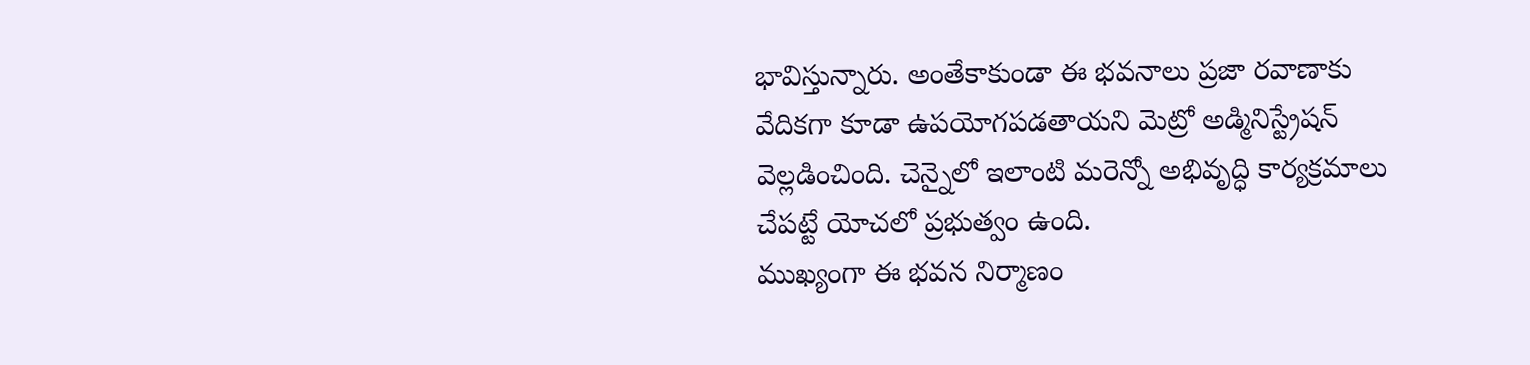భావిస్తున్నారు. అంతేకాకుండా ఈ భవనాలు ప్రజా రవాణాకు వేదికగా కూడా ఉపయోగపడతాయని మెట్రో అడ్మినిస్ట్రేషన్ వెల్లడించింది. చెన్నైలో ఇలాంటి మరెన్నో అభివృద్ధి కార్యక్రమాలు చేపట్టే యోచలో ప్రభుత్వం ఉంది.
ముఖ్యంగా ఈ భవన నిర్మాణం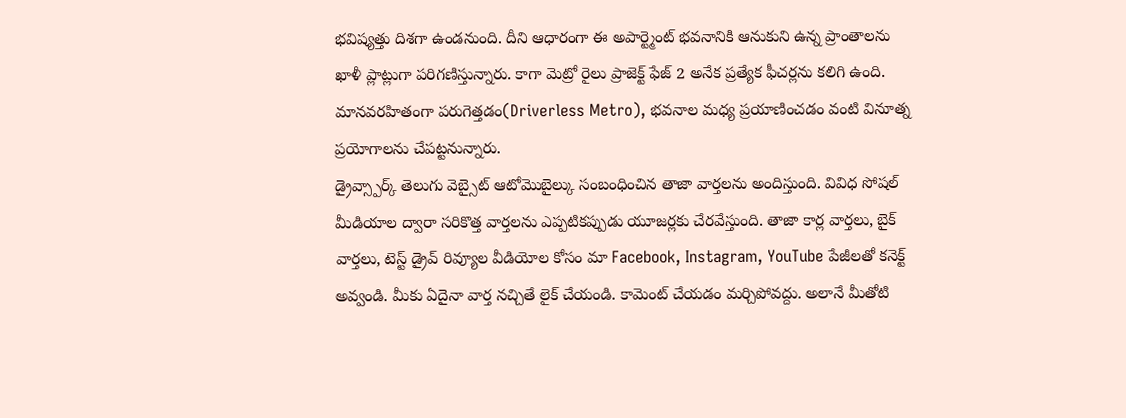భవిష్యత్తు దిశగా ఉండనుంది. దీని ఆధారంగా ఈ అపార్ట్మెంట్ భవనానికి ఆనుకుని ఉన్న ప్రాంతాలను ఖాళీ ప్లాట్లుగా పరిగణిస్తున్నారు. కాగా మెట్రో రైలు ప్రాజెక్ట్ ఫేజ్ 2 అనేక ప్రత్యేక ఫీచర్లను కలిగి ఉంది. మానవరహితంగా పరుగెత్తడం(Driverless Metro), భవనాల మధ్య ప్రయాణించడం వంటి వినూత్న ప్రయోగాలను చేపట్టనున్నారు.
డ్రైవ్స్పార్క్ తెలుగు వెబ్సైట్ ఆటోమొబైల్కు సంబంధించిన తాజా వార్తలను అందిస్తుంది. వివిధ సోషల్ మీడియాల ద్వారా సరికొత్త వార్తలను ఎప్పటికప్పుడు యూజర్లకు చేరవేస్తుంది. తాజా కార్ల వార్తలు, బైక్ వార్తలు, టెస్ట్ డ్రైవ్ రివ్యూల వీడియోల కోసం మా Facebook, Instagram, YouTube పేజీలతో కనెక్ట్ అవ్వండి. మీకు ఏదైనా వార్త నచ్చితే లైక్ చేయండి. కామెంట్ చేయడం మర్చిపోవద్దు. అలానే మీతోటి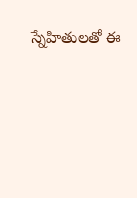స్నేహితులతో ఈ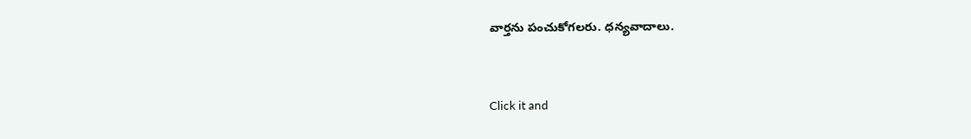వార్తను పంచుకోగలరు. ధన్యవాదాలు.


Click it and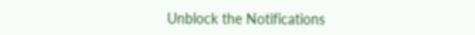Unblock the Notifications